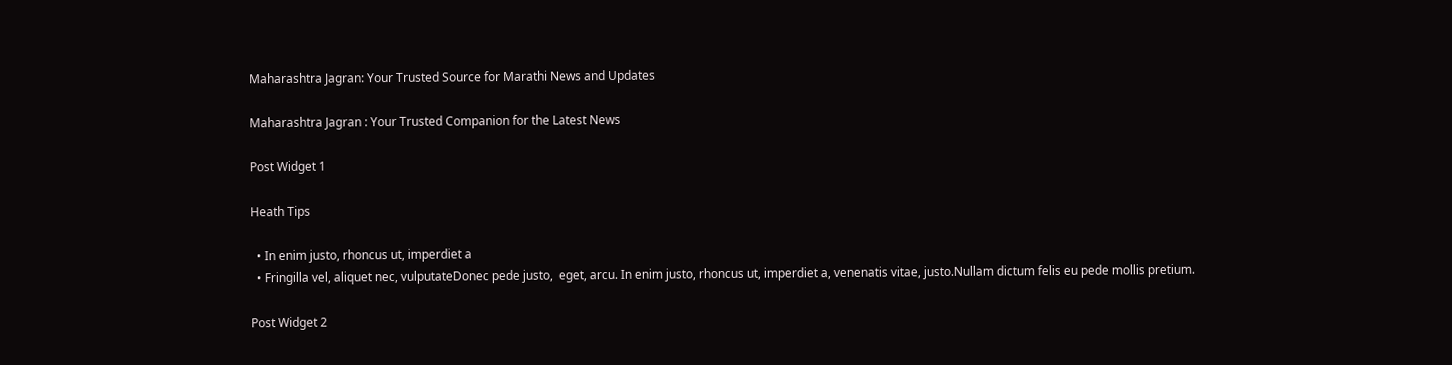Maharashtra Jagran: Your Trusted Source for Marathi News and Updates

Maharashtra Jagran : Your Trusted Companion for the Latest News

Post Widget 1

Heath Tips

  • In enim justo, rhoncus ut, imperdiet a
  • Fringilla vel, aliquet nec, vulputateDonec pede justo,  eget, arcu. In enim justo, rhoncus ut, imperdiet a, venenatis vitae, justo.Nullam dictum felis eu pede mollis pretium.

Post Widget 2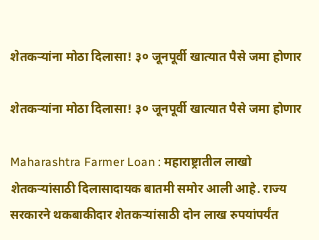शेतकऱ्यांना मोठा दिलासा! ३० जूनपूर्वी खात्यात पैसे जमा होणार

शेतकऱ्यांना मोठा दिलासा! ३० जूनपूर्वी खात्यात पैसे जमा होणार

Maharashtra Farmer Loan : महाराष्ट्रातील लाखो शेतकऱ्यांसाठी दिलासादायक बातमी समोर आली आहे. राज्य सरकारने थकबाकीदार शेतकऱ्यांसाठी दोन लाख रुपयांपर्यंत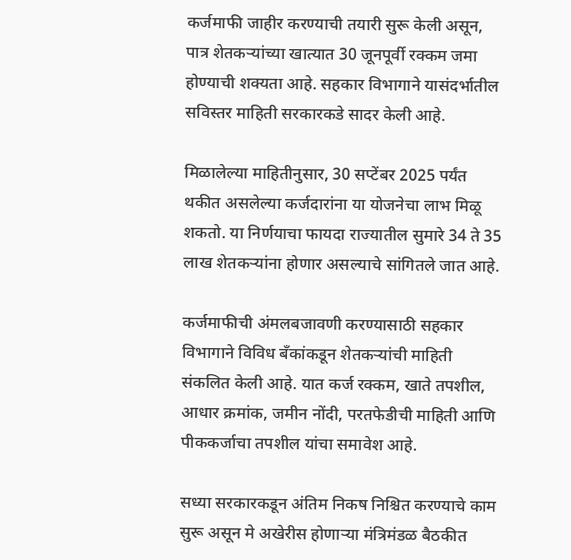कर्जमाफी जाहीर करण्याची तयारी सुरू केली असून, पात्र शेतकऱ्यांच्या खात्यात 30 जूनपूर्वी रक्कम जमा होण्याची शक्यता आहे. सहकार विभागाने यासंदर्भातील सविस्तर माहिती सरकारकडे सादर केली आहे.

मिळालेल्या माहितीनुसार, 30 सप्टेंबर 2025 पर्यंत थकीत असलेल्या कर्जदारांना या योजनेचा लाभ मिळू शकतो. या निर्णयाचा फायदा राज्यातील सुमारे 34 ते 35 लाख शेतकऱ्यांना होणार असल्याचे सांगितले जात आहे.

कर्जमाफीची अंमलबजावणी करण्यासाठी सहकार विभागाने विविध बँकांकडून शेतकऱ्यांची माहिती संकलित केली आहे. यात कर्ज रक्कम, खाते तपशील, आधार क्रमांक, जमीन नोंदी, परतफेडीची माहिती आणि पीककर्जाचा तपशील यांचा समावेश आहे.

सध्या सरकारकडून अंतिम निकष निश्चित करण्याचे काम सुरू असून मे अखेरीस होणाऱ्या मंत्रिमंडळ बैठकीत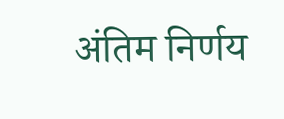अंतिम निर्णय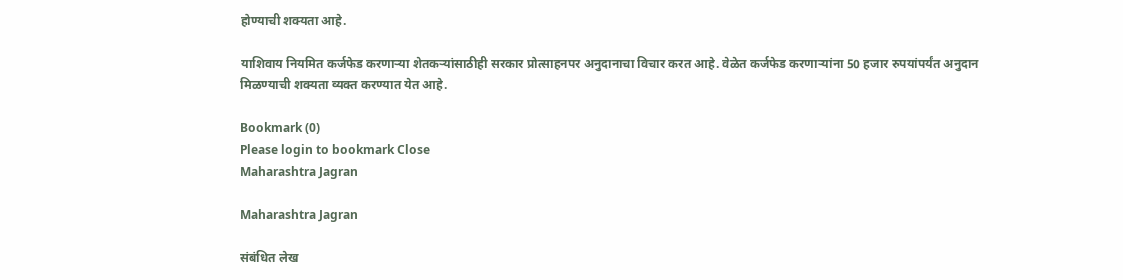होण्याची शक्यता आहे.

याशिवाय नियमित कर्जफेड करणाऱ्या शेतकऱ्यांसाठीही सरकार प्रोत्साहनपर अनुदानाचा विचार करत आहे. वेळेत कर्जफेड करणाऱ्यांना 50 हजार रुपयांपर्यंत अनुदान मिळण्याची शक्यता व्यक्त करण्यात येत आहे.

Bookmark (0)
Please login to bookmark Close
Maharashtra Jagran

Maharashtra Jagran

संबंधित लेख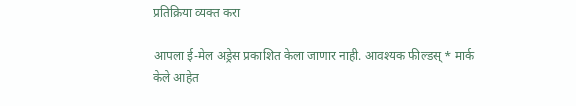प्रतिक्रिया व्यक्त करा

आपला ई-मेल अड्रेस प्रकाशित केला जाणार नाही. आवश्यक फील्डस् * मार्क केले आहेत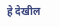हे देखील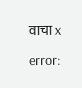वाचा x

error: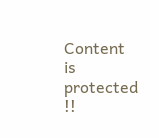Content is protected !!